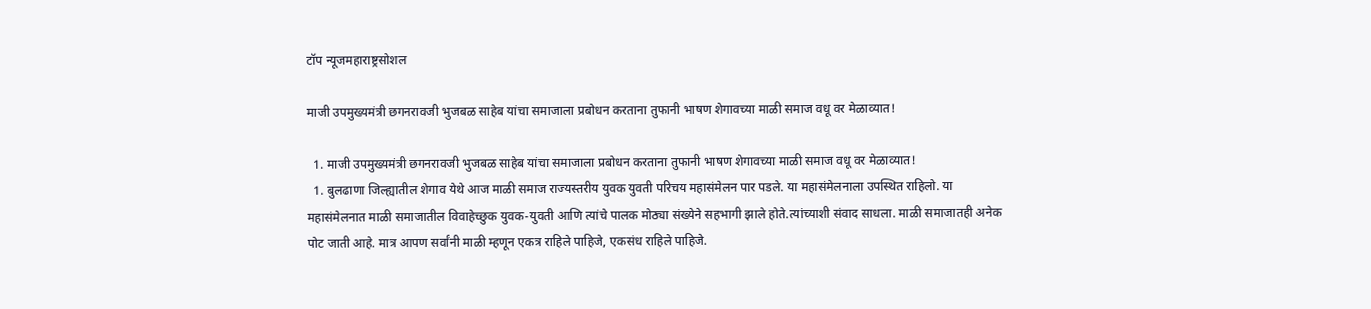टॉप न्यूजमहाराष्ट्रसोशल

माजी उपमुख्यमंत्री छगनरावजी भुजबळ साहेब यांचा समाजाला प्रबोधन करताना तुफानी भाषण शेगावच्या माळी समाज वधू वर मेळाव्यात!

  1. माजी उपमुख्यमंत्री छगनरावजी भुजबळ साहेब यांचा समाजाला प्रबोधन करताना तुफानी भाषण शेगावच्या माळी समाज वधू वर मेळाव्यात!
  1. बुलढाणा जिल्ह्यातील शेगाव येथे आज माळी समाज राज्यस्तरीय युवक युवती परिचय महासंमेलन पार पडले. या महासंमेलनाला उपस्थित राहिलो. या महासंमेलनात माळी समाजातील विवाहेच्छुक युवक-युवती आणि त्यांचे पालक मोठ्या संख्येने सहभागी झाले होते.त्यांच्याशी संवाद साधला. माळी समाजातही अनेक पोट जाती आहे. मात्र आपण सर्वांनी माळी म्हणून एकत्र राहिले पाहिजे, एकसंध राहिले पाहिजे.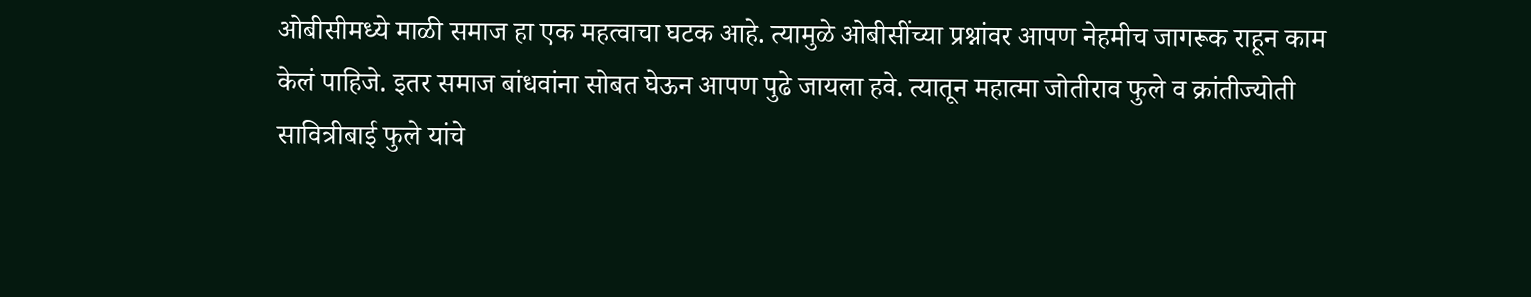ओबीसीमध्ये माळी समाज हा एक महत्वाचा घटक आहे. त्यामुळे ओबीसींच्या प्रश्नांवर आपण नेहमीच जागरूक राहून काम केलं पाहिजे. इतर समाज बांधवांना सोबत घेऊन आपण पुढे जायला हवे. त्यातून महात्मा जोतीराव फुले व क्रांतीज्योती सावित्रीबाई फुले यांचे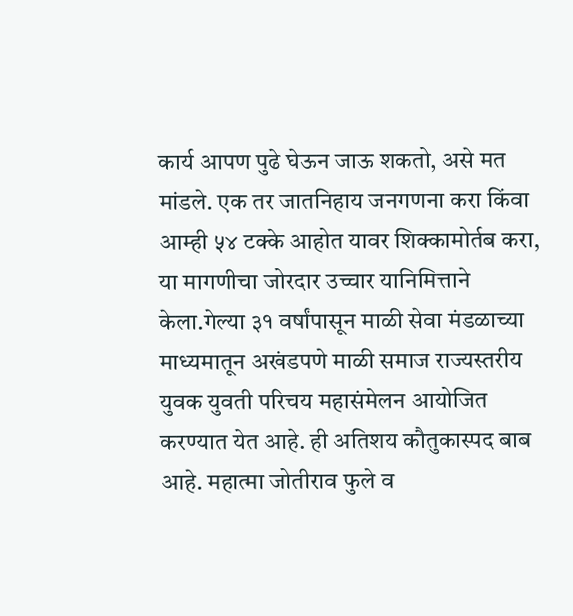कार्य आपण पुढे घेऊन जाऊ शकतो, असे मत मांडले. एक तर जातनिहाय जनगणना करा किंवा आम्ही ५४ टक्के आहोत यावर शिक्कामोर्तब करा, या मागणीचा जोरदार उच्चार यानिमित्ताने केला.गेल्या ३१ वर्षांपासून माळी सेवा मंडळाच्या माध्यमातून अखंडपणे माळी समाज राज्यस्तरीय युवक युवती परिचय महासंमेलन आयोजित करण्यात येत आहे. ही अतिशय कौतुकास्पद बाब आहे. महात्मा जोतीराव फुले व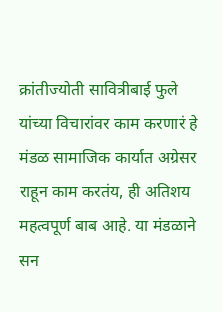क्रांतीज्योती सावित्रीबाई फुले यांच्या विचारांवर काम करणारं हे मंडळ सामाजिक कार्यात अग्रेसर राहून काम करतंय, ही अतिशय महत्वपूर्ण बाब आहे. या मंडळाने सन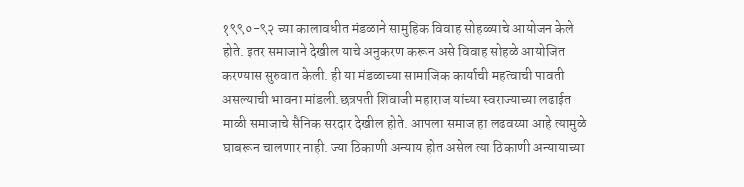१९९०-९२ च्या कालावधीत मंडळाने सामुहिक विवाह सोहळ्याचे आयोजन केले होते. इतर समाजाने देखील याचे अनुकरण करून असे विवाह सोहळे आयोजित करण्यास सुरुवात केली. ही या मंडळाच्या सामाजिक कार्याची महत्वाची पावती असल्याची भावना मांडली.छत्रपती शिवाजी महाराज यांच्या स्वराज्याच्या लढाईत माळी समाजाचे सैनिक सरदार देखील होते. आपला समाज हा लढवय्या आहे त्यामुळे घाबरून चालणार नाही. ज्या ठिकाणी अन्याय होत असेल त्या ठिकाणी अन्यायाच्या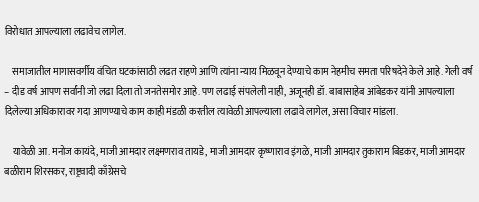विरोधात आपल्याला लढावेच लागेल.

    समाजातील मागासवर्गीय वंचित घटकांसाठी लढत राहणे आणि त्यांना न्याय मिळवून देण्याचे काम नेहमीच समता परिषदेने केले आहे. गेली वर्ष – दीड वर्ष आपण सर्वांनी जो लढा दिला तो जनतेसमोर आहे. पण लढाई संपलेली नाही, अजूनही डॉ. बाबासाहेब आंबेडकर यांनी आपल्याला दिलेल्या अधिकारावर गदा आणण्याचे काम काही मंडळी करतील त्यावेळी आपल्याला लढावे लागेल, असा विचार मांडला.

    यावेळी आ. मनोज कायंदे, माजी आमदार लक्ष्मणराव तायडे, माजी आमदार कृष्णाराव इंगळे, माजी आमदार तुकाराम बिडकर, माजी आमदार बळीराम शिरसकर, राष्ट्रवादी काँग्रेसचे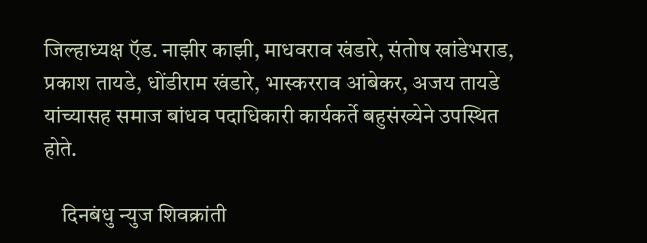जिल्हाध्यक्ष ऍड. नाझीर काझी, माधवराव खंडारे, संतोष खांडेभराड, प्रकाश तायडे, धोंडीराम खंडारे, भास्करराव आंबेकर, अजय तायडे यांच्यासह समाज बांधव पदाधिकारी कार्यकर्ते बहुसंख्येने उपस्थित होते.

    दिनबंधु न्युज शिवक्रांती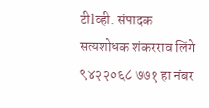टीlव्ही. संपादक सत्यशोधक शंकरराव लिंगे ९४२२०६८ ७७१ हा नंबर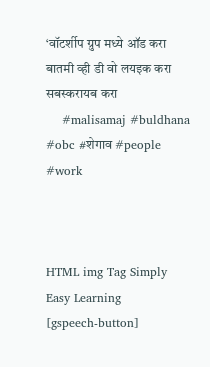‘वॉटर्शीप ग्रुप मध्ये ऑड करा बातमी व्ही डी वो लयइक करा सबस्करायब करा
    #malisamaj #buldhana #obc #शेगाव #people #work



HTML img Tag Simply Easy Learning
[gspeech-button]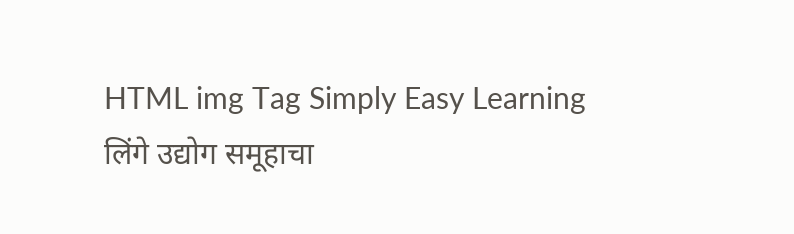HTML img Tag Simply Easy Learning
लिंगे उद्योग समूहाचा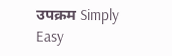उपक्रम Simply Easy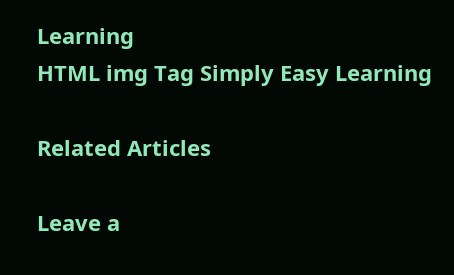Learning
HTML img Tag Simply Easy Learning

Related Articles

Leave a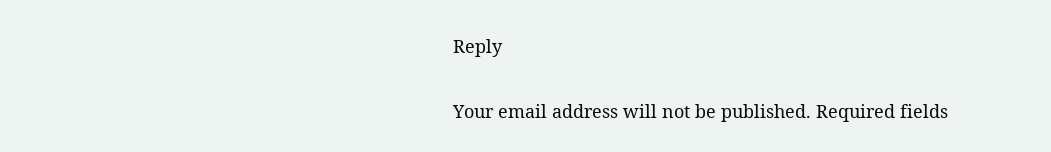Reply

Your email address will not be published. Required fields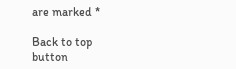are marked *

Back to top button